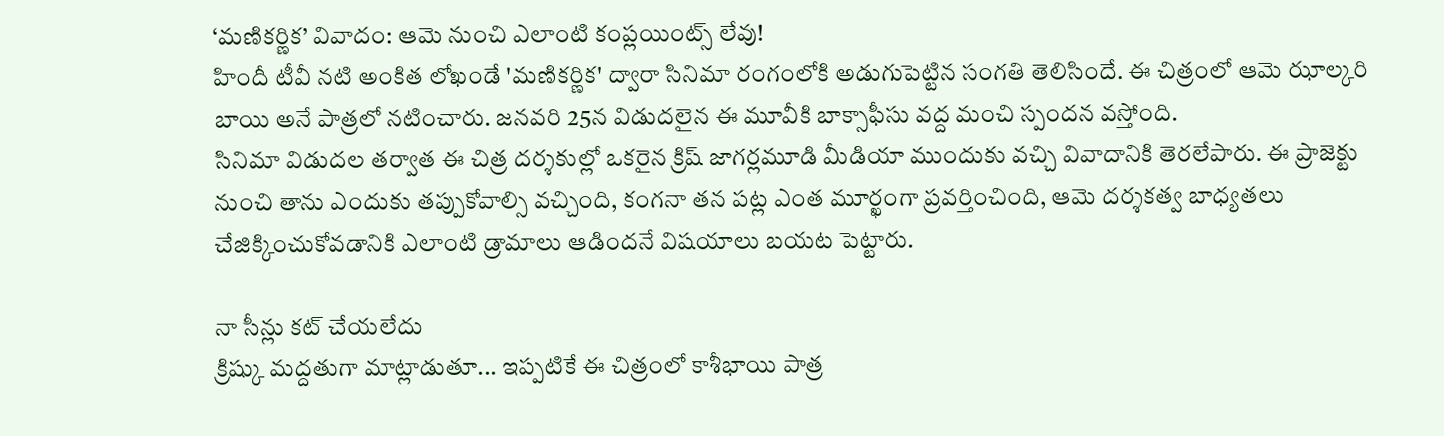‘మణికర్ణిక’ వివాదం: ఆమె నుంచి ఎలాంటి కంప్లయింట్స్ లేవు!
హిందీ టీవీ నటి అంకిత లోఖండే 'మణికర్ణిక' ద్వారా సినిమా రంగంలోకి అడుగుపెట్టిన సంగతి తెలిసిందే. ఈ చిత్రంలో ఆమె ఝాల్కరి బాయి అనే పాత్రలో నటించారు. జనవరి 25న విడుదలైన ఈ మూవీకి బాక్సాఫీసు వద్ద మంచి స్పందన వస్తోంది.
సినిమా విడుదల తర్వాత ఈ చిత్ర దర్శకుల్లో ఒకరైన క్రిష్ జాగర్లమూడి మీడియా ముందుకు వచ్చి వివాదానికి తెరలేపారు. ఈ ప్రాజెక్టు నుంచి తాను ఎందుకు తప్పుకోవాల్సి వచ్చింది, కంగనా తన పట్ల ఎంత మూర్ఖంగా ప్రవర్తించింది, ఆమె దర్శకత్వ బాధ్యతలు చేజిక్కించుకోవడానికి ఎలాంటి డ్రామాలు ఆడిందనే విషయాలు బయట పెట్టారు.

నా సీన్లు కట్ చేయలేదు
క్రిష్కు మద్దతుగా మాట్లాడుతూ... ఇప్పటికే ఈ చిత్రంలో కాశీభాయి పాత్ర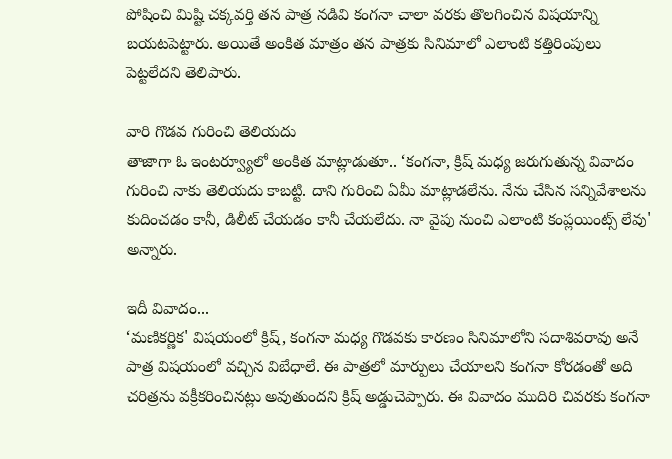పోషించి మిష్టి చక్కవర్తి తన పాత్ర నడివి కంగనా చాలా వరకు తొలగించిన విషయాన్ని బయటపెట్టారు. అయితే అంకిత మాత్రం తన పాత్రకు సినిమాలో ఎలాంటి కత్తిరింపులు పెట్టలేదని తెలిపారు.

వారి గొడవ గురించి తెలియదు
తాజాగా ఓ ఇంటర్వ్యూలో అంకిత మాట్లాడుతూ.. ‘కంగనా, క్రిష్ మధ్య జరుగుతున్న వివాదం గురించి నాకు తెలియదు కాబట్టి. దాని గురించి ఏమీ మాట్లాడలేను. నేను చేసిన సన్నివేశాలను కుదించడం కానీ, డిలీట్ చేయడం కానీ చేయలేదు. నా వైపు నుంచి ఎలాంటి కంప్లయింట్స్ లేవు' అన్నారు.

ఇదీ వివాదం...
‘మణికర్ణిక' విషయంలో క్రిష్, కంగనా మధ్య గొడవకు కారణం సినిమాలోని సదాశివరావు అనే పాత్ర విషయంలో వచ్చిన విబేధాలే. ఈ పాత్రలో మార్పులు చేయాలని కంగనా కోరడంతో అది చరిత్రను వక్రీకరించినట్లు అవుతుందని క్రిష్ అడ్డుచెప్పారు. ఈ వివాదం ముదిరి చివరకు కంగనా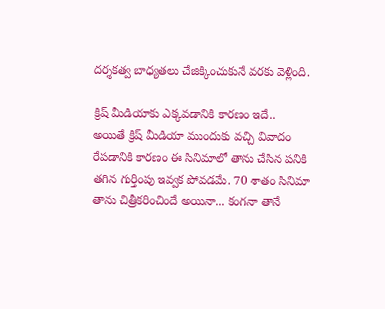దర్శకత్వ బాధ్యతలు చేజిక్కించుకునే వరకు వెళ్లింది.

క్రిష్ మీడియాకు ఎక్కవడానికి కారణం ఇదే..
అయితే క్రిష్ మీడియా ముందుకు వచ్చి వివాదం రేపడానికి కారణం ఈ సినిమాలో తాను చేసిన పనికి తగిన గుర్తింపు ఇవ్వక పోవడమే. 70 శాతం సినిమా తాను చిత్రీకరించిందే అయినా... కంగనా తానే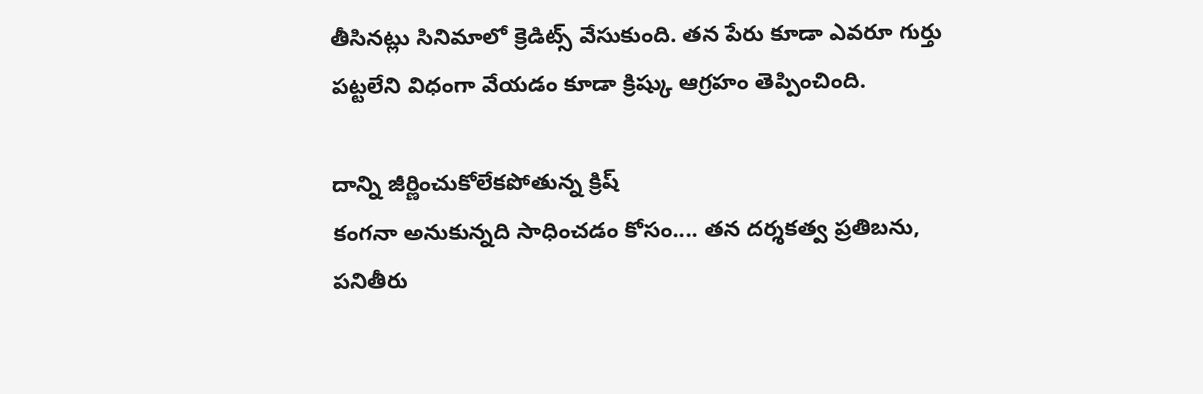తీసినట్లు సినిమాలో క్రెడిట్స్ వేసుకుంది. తన పేరు కూడా ఎవరూ గుర్తు పట్టలేని విధంగా వేయడం కూడా క్రిష్కు ఆగ్రహం తెప్పించింది.

దాన్ని జీర్ణించుకోలేకపోతున్న క్రిష్
కంగనా అనుకున్నది సాధించడం కోసం.... తన దర్శకత్వ ప్రతిబను, పనితీరు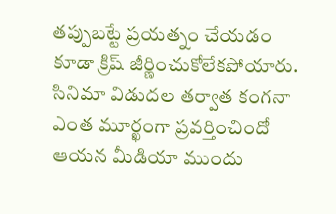తప్పుబట్టే ప్రయత్నం చేయడం కూడా క్రిష్ జీర్ణించుకోలేకపోయారు. సినిమా విడుదల తర్వాత కంగనా ఎంత మూర్ఖంగా ప్రవర్తించిందో ఆయన మీడియా ముందు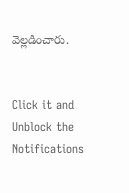వెల్లడించారు.


Click it and Unblock the Notifications